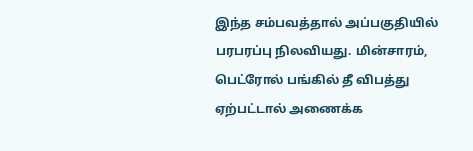இந்த சம்பவத்தால் அப்பகுதியில் பரபரப்பு நிலவியது. மின்சாரம், பெட்ரோல் பங்கில் தீ விபத்து ஏற்பட்டால் அணைக்க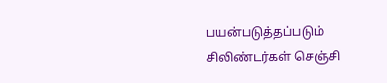பயன்படுத்தப்படும் சிலிண்டர்கள் செஞ்சி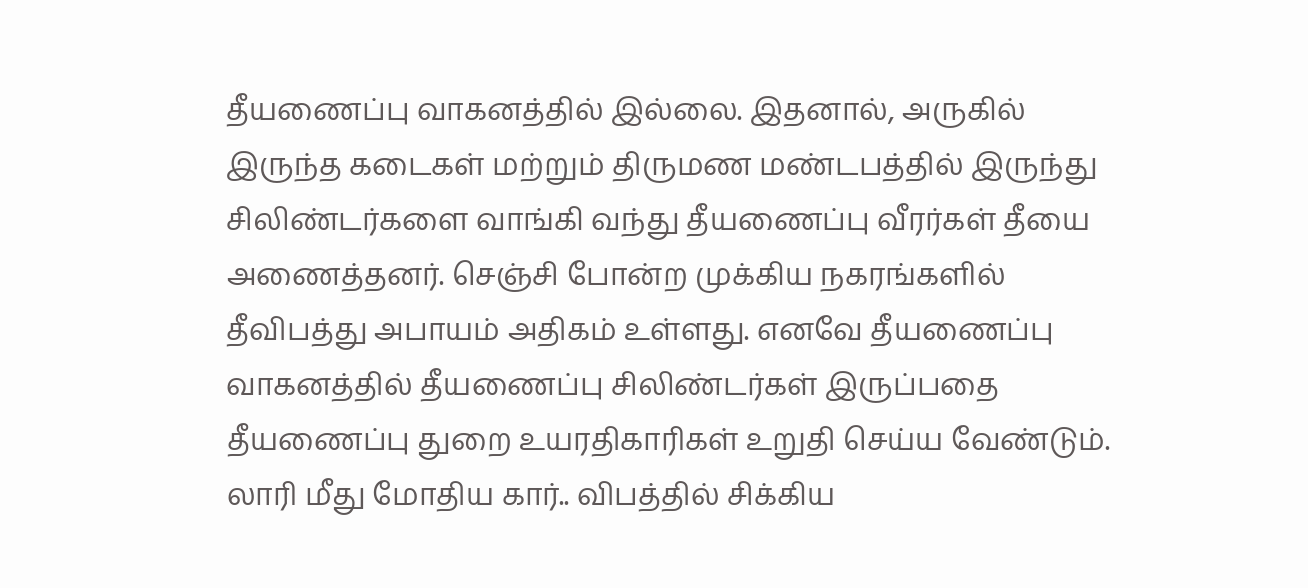தீயணைப்பு வாகனத்தில் இல்லை. இதனால், அருகில் இருந்த கடைகள் மற்றும் திருமண மண்டபத்தில் இருந்து சிலிண்டர்களை வாங்கி வந்து தீயணைப்பு வீரர்கள் தீயை அணைத்தனர். செஞ்சி போன்ற முக்கிய நகரங்களில் தீவிபத்து அபாயம் அதிகம் உள்ளது. எனவே தீயணைப்பு வாகனத்தில் தீயணைப்பு சிலிண்டர்கள் இருப்பதை தீயணைப்பு துறை உயரதிகாரிகள் உறுதி செய்ய வேண்டும்.
லாரி மீது மோதிய கார்.. விபத்தில் சிக்கிய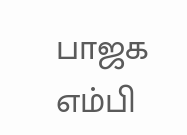பாஜக எம்பி